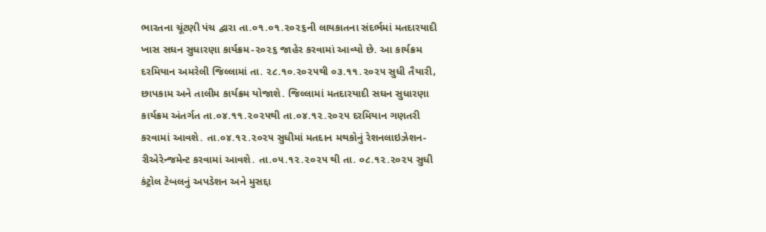ભારતના ચૂંટણી પંચ દ્વારા તા.૦૧.૦૧.૨૦૨૬ની લાયકાતના સંદર્ભમાં મતદારયાદી ખાસ સઘન સુધારણા કાર્યક્રમ-૨૦૨૬ જાહેર કરવામાં આવ્યો છે. આ કાર્યક્રમ દરમિયાન અમરેલી જિલ્લામાં તા. ૨૮.૧૦.૨૦૨૫થી ૦૩.૧૧.૨૦૨૫ સુધી તૈયારી, છાપકામ અને તાલીમ કાર્યક્રમ યોજાશે. જિલ્લામાં મતદારયાદી સઘન સુધારણા કાર્યક્રમ અંતર્ગત તા.૦૪.૧૧.૨૦૨૫થી તા.૦૪.૧૨.૨૦૨૫ દરમિયાન ગણતરી કરવામાં આવશે. તા.૦૪.૧૨.૨૦૨૫ સુધીમાં મતદાન મથકોનું રેશનલાઇઝેશન-રીએરેન્જમેન્ટ કરવામાં આવશે. તા.૦૫.૧૨.૨૦૨૫ થી તા. ૦૮.૧૨.૨૦૨૫ સુધી કંટ્રોલ ટેબલનું અપડેશન અને મુસદ્દા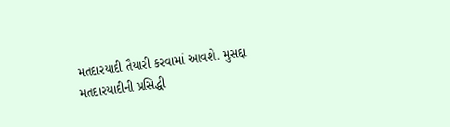મતદારયાદી તૈયારી કરવામાં આવશે. મુસદ્દા મતદારયાદીની પ્રસિદ્ધી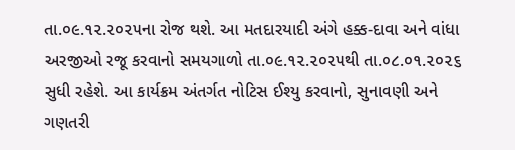તા.૦૯.૧૨.૨૦૨૫ના રોજ થશે. આ મતદારયાદી અંગે હક્ક-દાવા અને વાંધા અરજીઓ રજૂ કરવાનો સમયગાળો તા.૦૯.૧૨.૨૦૨૫થી તા.૦૮.૦૧.૨૦૨૬ સુધી રહેશે. આ કાર્યક્રમ અંતર્ગત નોટિસ ઈશ્યુ કરવાનો, સુનાવણી અને ગણતરી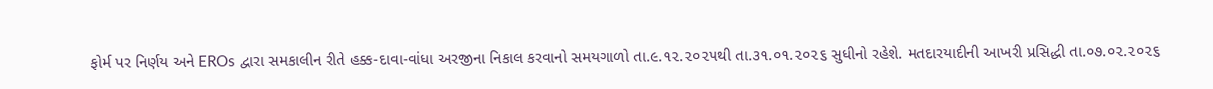ફોર્મ પર નિર્ણય અને EROs દ્વારા સમકાલીન રીતે હક્ક-દાવા-વાંધા અરજીના નિકાલ કરવાનો સમયગાળો તા.૯.૧૨.૨૦૨૫થી તા.૩૧.૦૧.૨૦૨૬ સુધીનો રહેશે. મતદારયાદીની આખરી પ્રસિદ્ધી તા.૦૭.૦૨.૨૦૨૬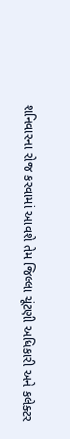શનિવારના રોજ કરવામાં આવશે તેમ જિલ્લા ચૂંટણી અધિકારી અને કલેક્ટર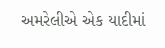અમરેલીએ એક યાદીમાં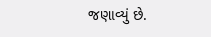જણાવ્યું છે.